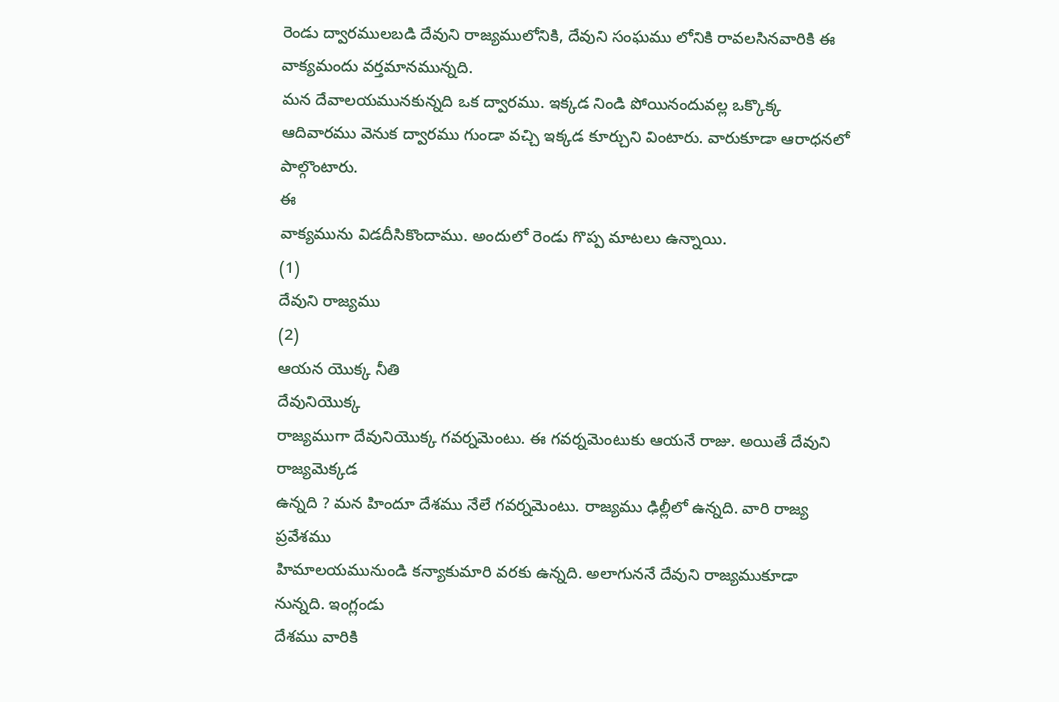రెండు ద్వారములబడి దేవుని రాజ్యములోనికి, దేవుని సంఘము లోనికి రావలసినవారికి ఈ వాక్యమందు వర్తమానమున్నది.
మన దేవాలయమునకున్నది ఒక ద్వారము. ఇక్కడ నిండి పోయినందువల్ల ఒక్కొక్క ఆదివారము వెనుక ద్వారము గుండా వచ్చి ఇక్కడ కూర్చుని వింటారు. వారుకూడా ఆరాధనలో పాల్గొంటారు.
ఈ
వాక్యమును విడదీసికొందాము. అందులో రెండు గొప్ప మాటలు ఉన్నాయి.
(1)
దేవుని రాజ్యము
(2)
ఆయన యొక్క నీతి
దేవునియొక్క
రాజ్యముగా దేవునియొక్క గవర్నమెంటు. ఈ గవర్నమెంటుకు ఆయనే రాజు. అయితే దేవుని రాజ్యమెక్కడ
ఉన్నది ? మన హిందూ దేశము నేలే గవర్నమెంటు. రాజ్యము ఢిల్లీలో ఉన్నది. వారి రాజ్య ప్రవేశము
హిమాలయమునుండి కన్యాకుమారి వరకు ఉన్నది. అలాగుననే దేవుని రాజ్యముకూడా నున్నది. ఇంగ్లండు
దేశము వారికి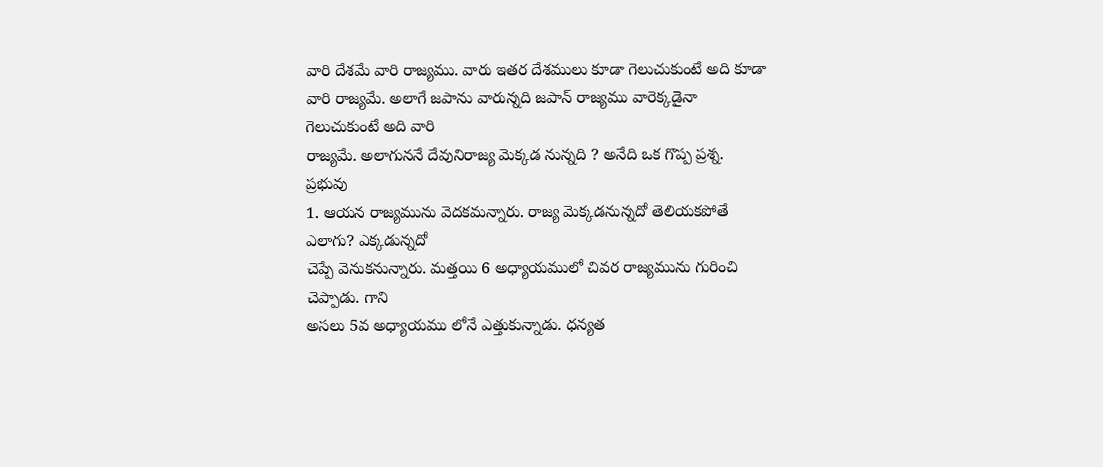వారి దేశమే వారి రాజ్యము. వారు ఇతర దేశములు కూడా గెలుచుకుంటే అది కూడా
వారి రాజ్యమే. అలాగే జపాను వారున్నది జపాన్ రాజ్యము వారెక్కడైనా గెలుచుకుంటే అది వారి
రాజ్యమే. అలాగుననే దేవునిరాజ్య మెక్కడ నున్నది ? అనేది ఒక గొప్ప ప్రశ్న.
ప్రభువు
1. ఆయన రాజ్యమును వెదకమన్నారు. రాజ్య మెక్కడనున్నదో తెలియకపోతే ఎలాగు? ఎక్కడున్నదో
చెప్పే వెనుకనున్నారు. మత్తయి 6 అధ్యాయములో చివర రాజ్యమును గురించి చెప్పాడు. గాని
అసలు 5వ అధ్యాయము లోనే ఎత్తుకున్నాడు. ధన్యత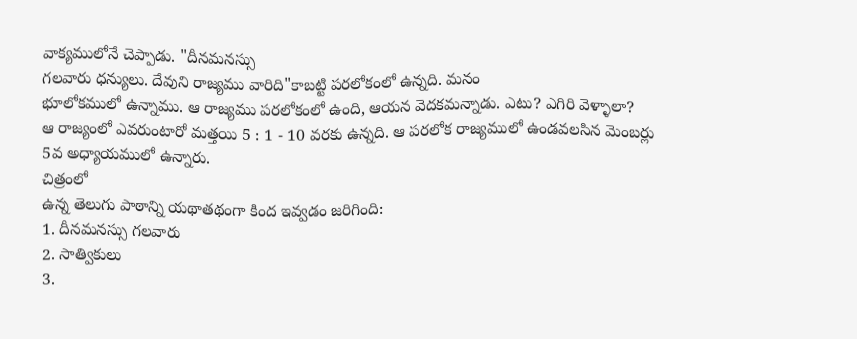వాక్యములోనే చెప్పాడు. "దీనమనస్సు
గలవారు ధన్యులు. దేవుని రాజ్యము వారిది"కాబట్టి పరలోకంలో ఉన్నది. మనం
భూలోకములో ఉన్నాము. ఆ రాజ్యము పరలోకంలో ఉంది, ఆయన వెదకమన్నాడు. ఎటు? ఎగిరి వెళ్ళాలా?
ఆ రాజ్యంలో ఎవరుంటారో మత్తయి 5 : 1 - 10 వరకు ఉన్నది. ఆ పరలోక రాజ్యములో ఉండవలసిన మెంబర్లు
5వ అధ్యాయములో ఉన్నారు.
చిత్రంలో
ఉన్న తెలుగు పాఠాన్ని యథాతథంగా కింద ఇవ్వడం జరిగింది:
1. దీనమనస్సు గలవారు
2. సాత్వికులు
3.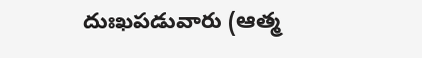దుఃఖపడువారు (ఆత్మ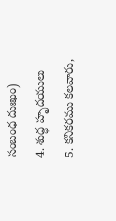సంబంధ దుఃఖం)
4. శుద్ధ హృదయులు
5. కనికరము కలవారు,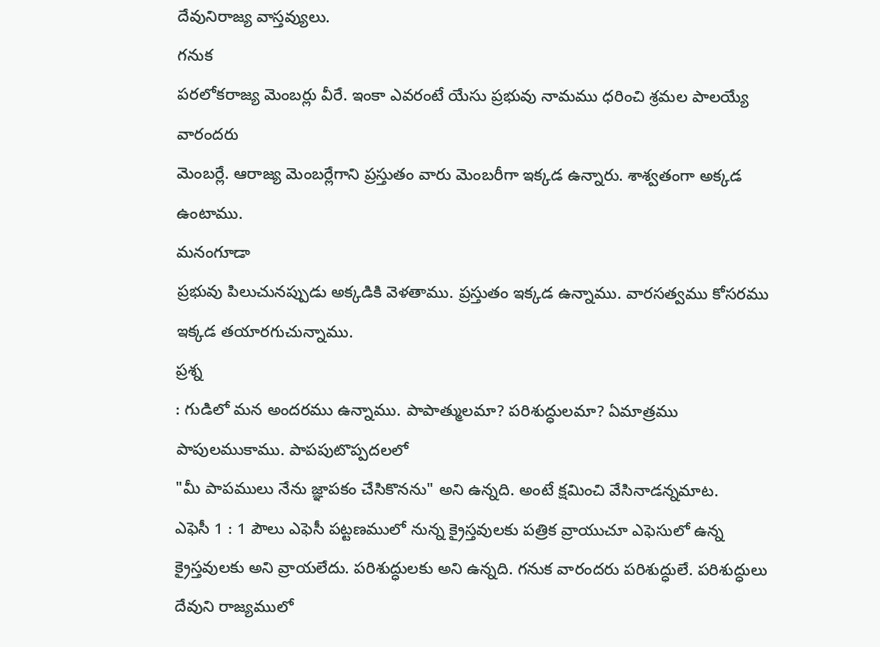దేవునిరాజ్య వాస్తవ్యులు.
గనుక
పరలోకరాజ్య మెంబర్లు వీరే. ఇంకా ఎవరంటే యేసు ప్రభువు నామము ధరించి శ్రమల పాలయ్యే వారందరు
మెంబర్లే. ఆరాజ్య మెంబర్లేగాని ప్రస్తుతం వారు మెంబరీగా ఇక్కడ ఉన్నారు. శాశ్వతంగా అక్కడ
ఉంటాము.
మనంగూడా
ప్రభువు పిలుచునప్పుడు అక్కడికి వెళతాము. ప్రస్తుతం ఇక్కడ ఉన్నాము. వారసత్వము కోసరము
ఇక్కడ తయారగుచున్నాము.
ప్రశ్న
: గుడిలో మన అందరము ఉన్నాము. పాపాత్ములమా? పరిశుద్ధులమా? ఏమాత్రము పాపులముకాము. పాపపుటొప్పదలలో
"మీ పాపములు నేను జ్ఞాపకం చేసికొనను" అని ఉన్నది. అంటే క్షమించి వేసినాడన్నమాట.
ఎఫెసీ 1 : 1 పౌలు ఎఫెసీ పట్టణములో నున్న క్రైస్తవులకు పత్రిక వ్రాయుచూ ఎఫెసులో ఉన్న
క్రైస్తవులకు అని వ్రాయలేదు. పరిశుద్ధులకు అని ఉన్నది. గనుక వారందరు పరిశుద్ధులే. పరిశుద్ధులు
దేవుని రాజ్యములో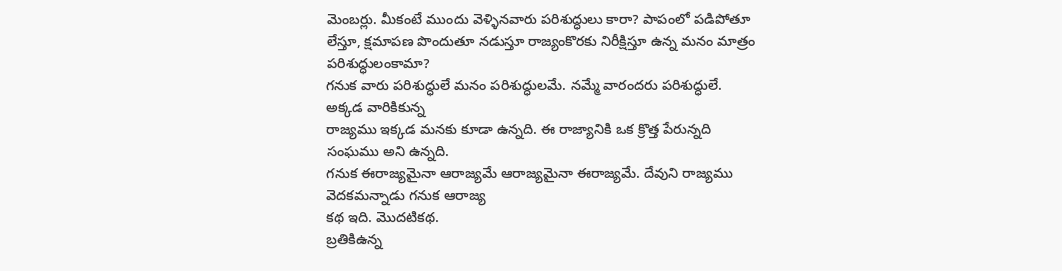మెంబర్లు. మీకంటే ముందు వెళ్ళినవారు పరిశుద్ధులు కారా? పాపంలో పడిపోతూ
లేస్తూ, క్షమాపణ పొందుతూ నడుస్తూ రాజ్యంకొరకు నిరీక్షిస్తూ ఉన్న మనం మాత్రం పరిశుద్ధులంకామా?
గనుక వారు పరిశుద్ధులే మనం పరిశుద్ధులమే. నమ్మే వారందరు పరిశుద్ధులే. అక్కడ వారికికున్న
రాజ్యము ఇక్కడ మనకు కూడా ఉన్నది. ఈ రాజ్యానికి ఒక క్రొత్త పేరున్నది సంఘము అని ఉన్నది.
గనుక ఈరాజ్యమైనా ఆరాజ్యమే ఆరాజ్యమైనా ఈరాజ్యమే. దేవుని రాజ్యము వెదకమన్నాడు గనుక ఆరాజ్య
కథ ఇది. మొదటికథ.
బ్రతికిఉన్న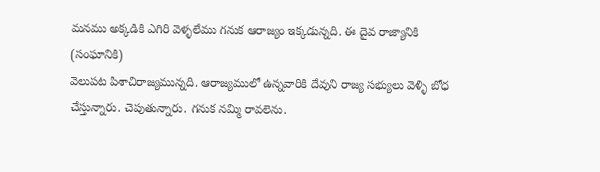మనము అక్కడికి ఎగిరి వెళ్ళలేము గనుక ఆరాజ్యం ఇక్కడున్నది. ఈ దైవ రాజ్యానికి (సంఘానికి)
వెలుపట పిశాచిరాజ్యమున్నది. ఆరాజ్యములో ఉన్నవారికి దేవుని రాజ్య సభ్యులు వెళ్ళి బోధ
చేస్తున్నారు. చెపుతున్నారు. గనుక నమ్మి రావలెను.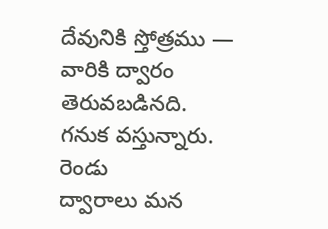దేవునికి స్తోత్రము — వారికి ద్వారం
తెరువబడినది. గనుక వస్తున్నారు.
రెండు
ద్వారాలు మన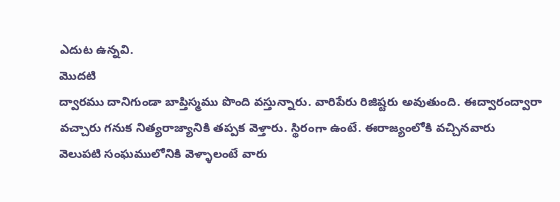ఎదుట ఉన్నవి.
మొదటి
ద్వారము దానిగుండా బాప్తిస్మము పొంది వస్తున్నారు. వారిపేరు రిజిష్టరు అవుతుంది. ఈద్వారంద్వారా
వచ్చారు గనుక నిత్యరాజ్యానికి తప్పక వెళ్తారు. స్థిరంగా ఉంటే. ఈరాజ్యంలోకి వచ్చినవారు
వెలుపటి సంఘములోనికి వెళ్ళాలంటే వారు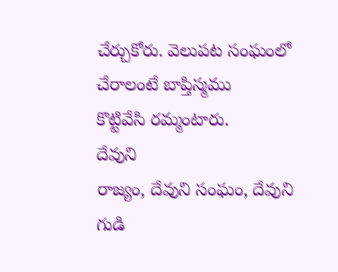చేర్చుకోరు. వెలుపట సంఘంలో చేరాలంటే బాప్తిస్మము
కొట్టివేసి రమ్మంటారు.
దేవుని
రాజ్యం, దేవుని సంఘం, దేవుని గుడి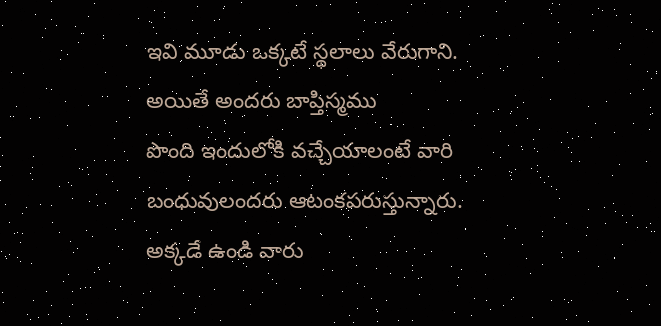ఇవి మూడు ఒక్కటే స్థలాలు వేరుగాని. అయితే అందరు బాప్తిస్మము
పొంది ఇందులోకి వచ్చేయాలంటే వారి బంధువులందరు ఆటంకపరుస్తున్నారు. అక్కడే ఉండి వారు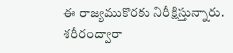ఈ రాజ్యముకొరకు నిరీక్షిస్తున్నారు. శరీరంద్వారా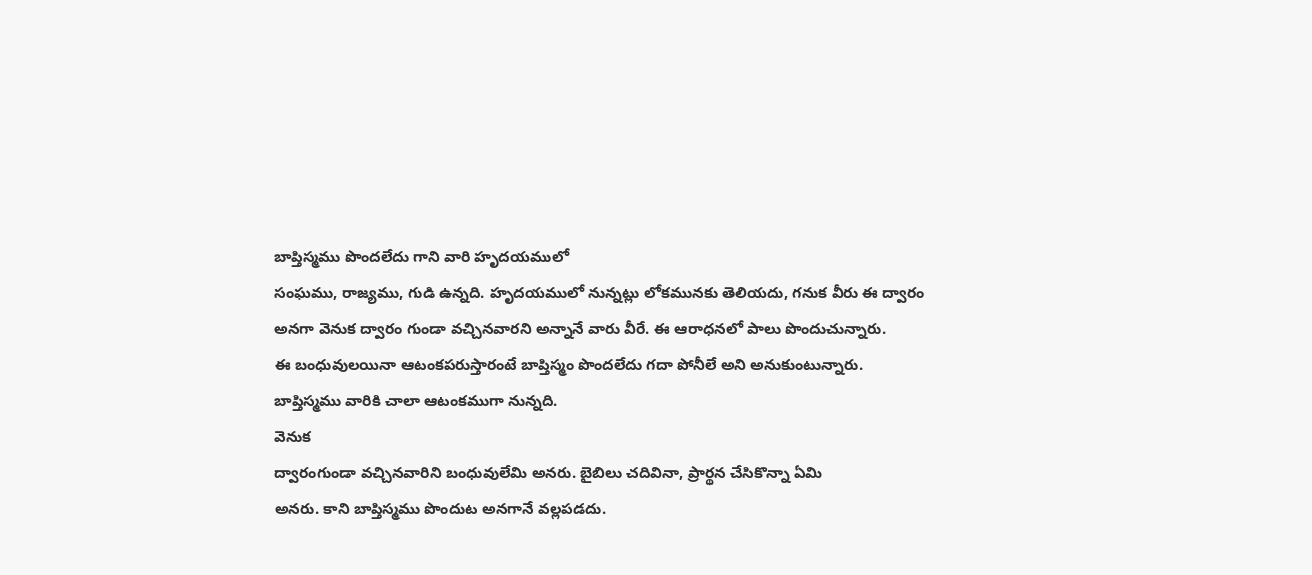బాప్తిస్మము పొందలేదు గాని వారి హృదయములో
సంఘము, రాజ్యము, గుడి ఉన్నది. హృదయములో నున్నట్లు లోకమునకు తెలియదు, గనుక వీరు ఈ ద్వారం
అనగా వెనుక ద్వారం గుండా వచ్చినవారని అన్నానే వారు వీరే. ఈ ఆరాధనలో పాలు పొందుచున్నారు.
ఈ బంధువులయినా ఆటంకపరుస్తారంటే బాప్తిస్మం పొందలేదు గదా పోనీలే అని అనుకుంటున్నారు.
బాప్తిస్మము వారికి చాలా ఆటంకముగా నున్నది.
వెనుక
ద్వారంగుండా వచ్చినవారిని బంధువులేమి అనరు. బైబిలు చదివినా, ప్రార్థన చేసికొన్నా ఏమి
అనరు. కాని బాప్తిస్మము పొందుట అనగానే వల్లపడదు.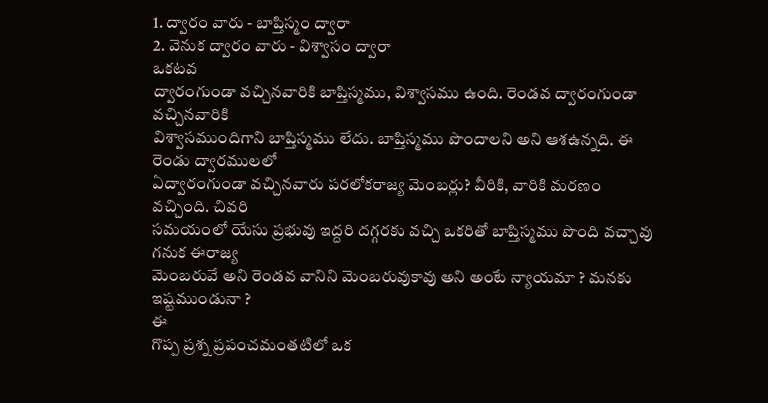1. ద్వారం వారు - బాప్తిస్మం ద్వారా
2. వెనుక ద్వారం వారు - విశ్వాసం ద్వారా
ఒకటవ
ద్వారంగుండా వచ్చినవారికి బాప్తిస్మము, విశ్వాసము ఉంది. రెండవ ద్వారంగుండా వచ్చినవారికి
విశ్వాసముందిగాని బాప్తిస్మము లేదు. బాప్తిస్మము పొందాలని అని ఆశఉన్నది. ఈ రెండు ద్వారములలో
ఏద్వారంగుండా వచ్చినవారు పరలోకరాజ్య మెంబర్లు? వీరికి, వారికి మరణం వచ్చింది. చివరి
సమయంలో యేసు ప్రభువు ఇద్దరి దగ్గరకు వచ్చి ఒకరితో బాప్తిస్మము పొంది వచ్చావు గనుక ఈరాజ్య
మెంబరువే అని రెండవ వానిని మెంబరువుకావు అని అంటే న్యాయమా ? మనకు ఇష్టముండునా ?
ఈ
గొప్ప ప్రశ్న ప్రపంచమంతటిలో ఒక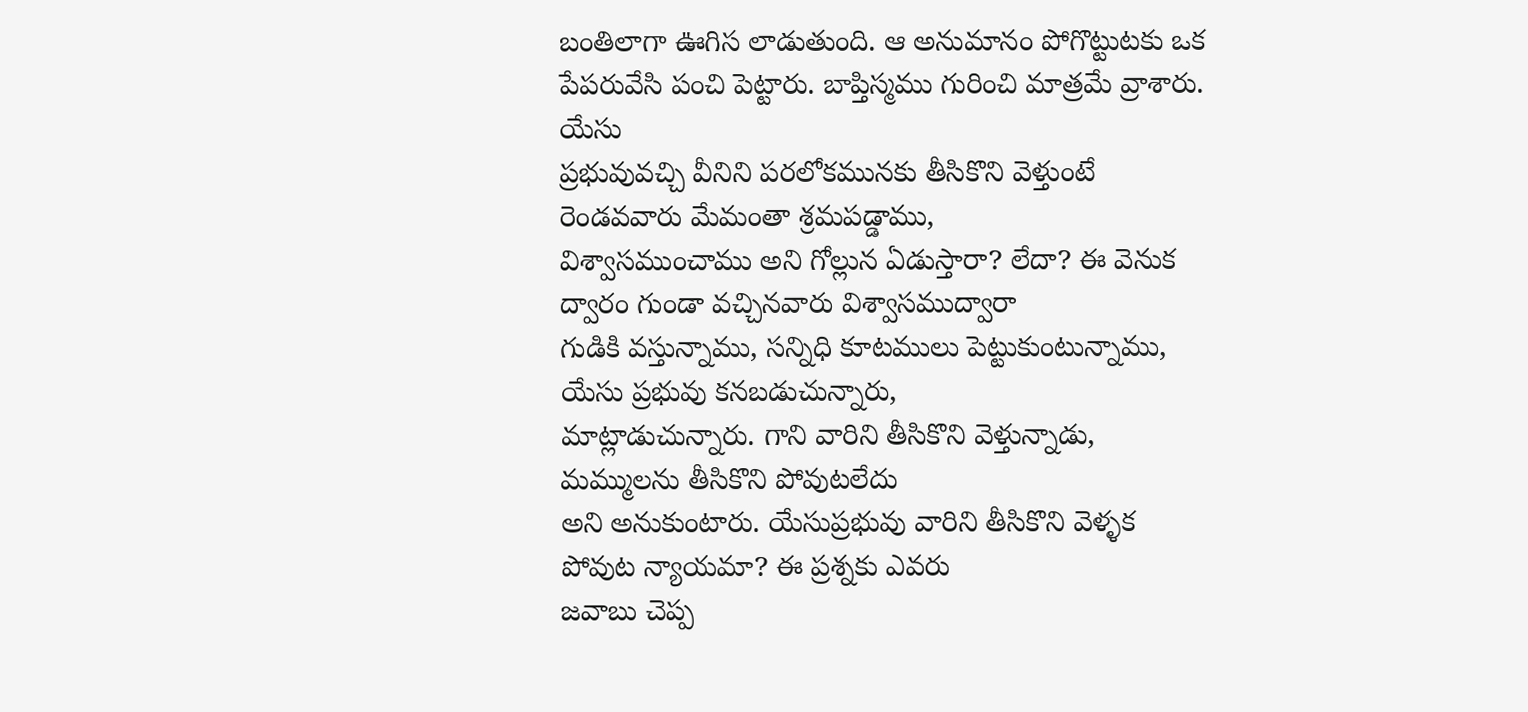బంతిలాగా ఊగిస లాడుతుంది. ఆ అనుమానం పోగొట్టుటకు ఒక
పేపరువేసి పంచి పెట్టారు. బాప్తిస్మము గురించి మాత్రమే వ్రాశారు.
యేసు
ప్రభువువచ్చి వీనిని పరలోకమునకు తీసికొని వెళ్తుంటే రెండవవారు మేమంతా శ్రమపడ్డాము,
విశ్వాసముంచాము అని గోల్లున ఏడుస్తారా? లేదా? ఈ వెనుక ద్వారం గుండా వచ్చినవారు విశ్వాసముద్వారా
గుడికి వస్తున్నాము, సన్నిధి కూటములు పెట్టుకుంటున్నాము, యేసు ప్రభువు కనబడుచున్నారు,
మాట్లాడుచున్నారు. గాని వారిని తీసికొని వెళ్తున్నాడు, మమ్ములను తీసికొని పోవుటలేదు
అని అనుకుంటారు. యేసుప్రభువు వారిని తీసికొని వెళ్ళక పోవుట న్యాయమా? ఈ ప్రశ్నకు ఎవరు
జవాబు చెప్ప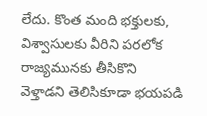లేదు. కొంత మంది భక్తులకు, విశ్వాసులకు వీరిని పరలోక రాజ్యమునకు తీసికొని
వెళ్తాడని తెలిసికూడా భయపడి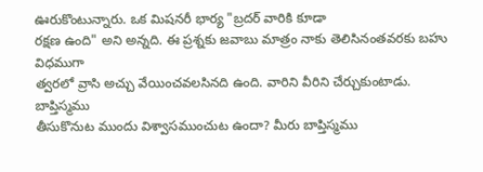ఊరుకొంటున్నారు. ఒక మిషనరీ భార్య "బ్రదర్ వారికి కూడా
రక్షణ ఉంది" అని అన్నది. ఈ ప్రశ్నకు జవాబు మాత్రం నాకు తెలిసినంతవరకు బహు విధముగా
త్వరలో వ్రాసి అచ్చు వేయించవలసినది ఉంది. వారిని వీరిని చేర్చుకుంటాడు.
బాప్తిస్మము
తీసుకొనుట ముందు విశ్వాసముంచుట ఉందా? మీరు బాప్తిస్మము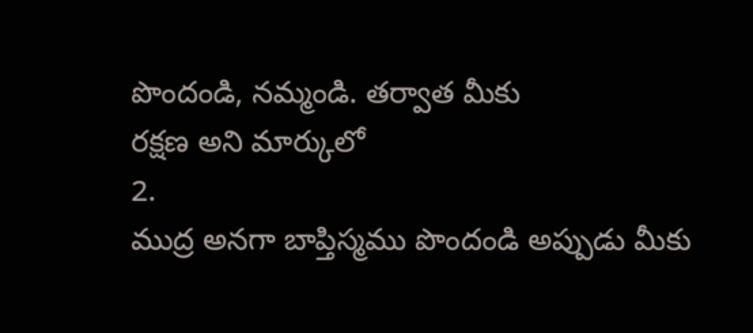పొందండి, నమ్మండి. తర్వాత మీకు
రక్షణ అని మార్కులో
2.
ముద్ర అనగా బాప్తిస్మము పొందండి అప్పుడు మీకు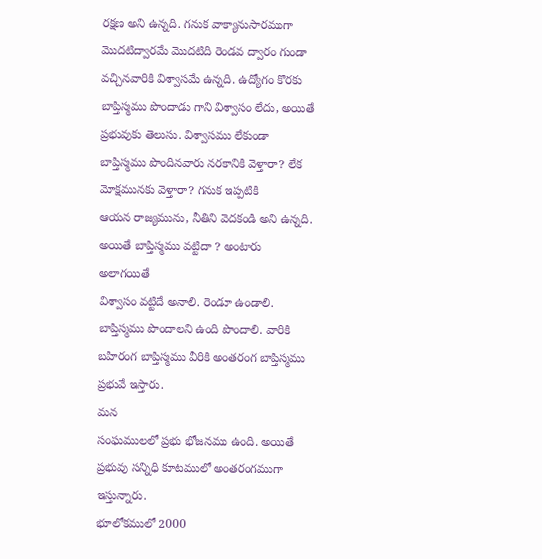రక్షణ అని ఉన్నది. గనుక వాక్యానుసారముగా
మొదటిద్వారమే మొదటిది రెండవ ద్వారం గుండా వచ్చినవారికి విశ్వాసమే ఉన్నది. ఉద్యోగం కొరకు
బాప్తిస్మము పొందాడు గాని విశ్వాసం లేదు, అయితే ప్రభువుకు తెలుసు. విశ్వాసము లేకుండా
బాప్తిస్మము పొందినవారు నరకానికి వెళ్తారా? లేక మోక్షమునకు వెళ్తారా? గనుక ఇప్పటికి
ఆయన రాజ్యమును, నీతిని వెదకండి అని ఉన్నది. అయితే బాప్తిస్మము వట్టిదా ? అంటారు అలాగయితే
విశ్వాసం వట్టిదే అనాలి. రెండూ ఉండాలి. బాప్తిస్మము పొందాలని ఉంది పొందాలి. వారికి
బహిరంగ బాప్తిస్మము వీరికి అంతరంగ బాప్తిస్మము ప్రభువే ఇస్తారు.
మన
సంఘములలో ప్రభు భోజనము ఉంది. అయితే ప్రభువు సన్నిధి కూటములో అంతరంగముగా ఇస్తున్నారు.
భూలోకములో 2000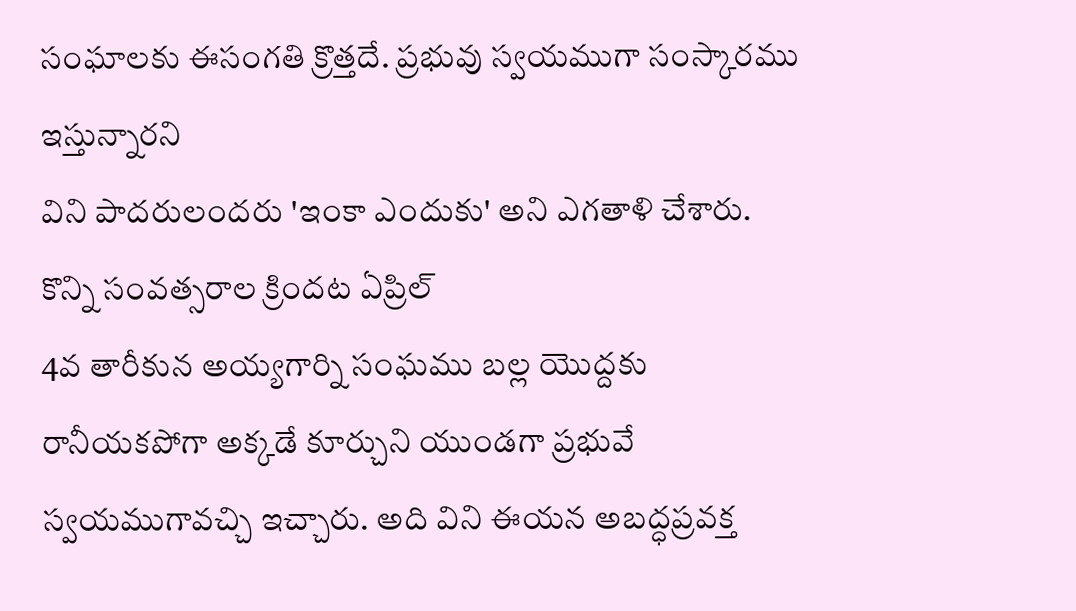సంఘాలకు ఈసంగతి క్రొత్తదే. ప్రభువు స్వయముగా సంస్కారము ఇస్తున్నారని
విని పాదరులందరు 'ఇంకా ఎందుకు' అని ఎగతాళి చేశారు. కొన్ని సంవత్సరాల క్రిందట ఏప్రిల్
4వ తారీకున అయ్యగార్ని సంఘము బల్ల యొద్దకు రానీయకపోగా అక్కడే కూర్చుని యుండగా ప్రభువే
స్వయముగావచ్చి ఇచ్చారు. అది విని ఈయన అబద్ధప్రవక్త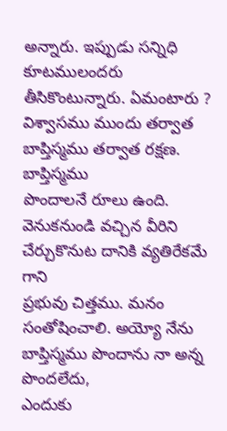అన్నారు. ఇప్పుడు సన్నిధి కూటములందరు
తీసికొంటున్నారు. ఏమంటారు ? విశ్వాసము ముందు తర్వాత బాప్తిస్మము తర్వాత రక్షణ. బాప్తిస్మము
పొందాలనే రూలు ఉంది. వెనుకనుండి వచ్చిన వీరిని చేర్చుకొనుట దానికి వ్యతిరేకమే గాని
ప్రభువు చిత్తము. మనం సంతోషించాలి. అయ్యో నేను బాప్తిస్మము పొందాను నా అన్న పొందలేదు,
ఎందుకు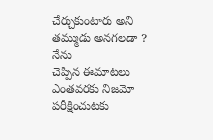చేర్చుకుంటారు అని తమ్ముడు అనగలడా ?
నేను
చెప్పిన ఈమాటలు ఎంతవరకు నిజమో పరీక్షించుటకు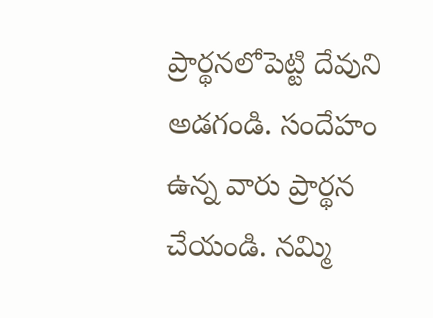ప్రార్థనలోపెట్టి దేవుని అడగండి. సందేహం
ఉన్న వారు ప్రార్థన చేయండి. నమ్మి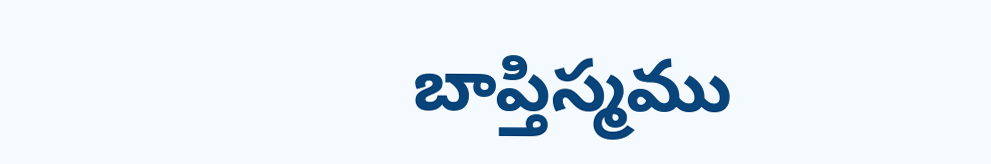బాప్తిస్మము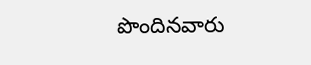పొందినవారు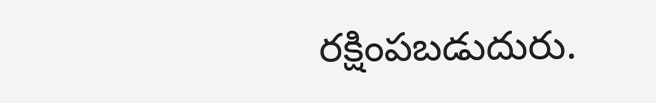రక్షింపబడుదురు.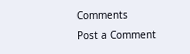Comments
Post a Comment